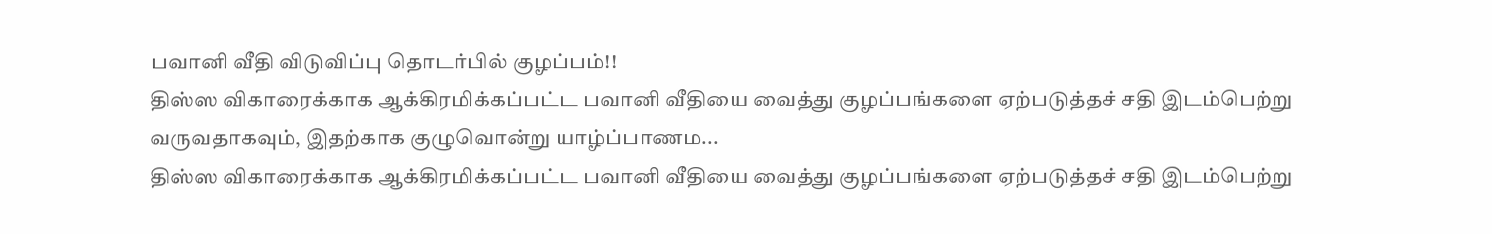பவானி வீதி விடுவிப்பு தொடர்பில் குழப்பம்!!
திஸ்ஸ விகாரைக்காக ஆக்கிரமிக்கப்பட்ட பவானி வீதியை வைத்து குழப்பங்களை ஏற்படுத்தச் சதி இடம்பெற்று வருவதாகவும், இதற்காக குழுவொன்று யாழ்ப்பாணம...
திஸ்ஸ விகாரைக்காக ஆக்கிரமிக்கப்பட்ட பவானி வீதியை வைத்து குழப்பங்களை ஏற்படுத்தச் சதி இடம்பெற்று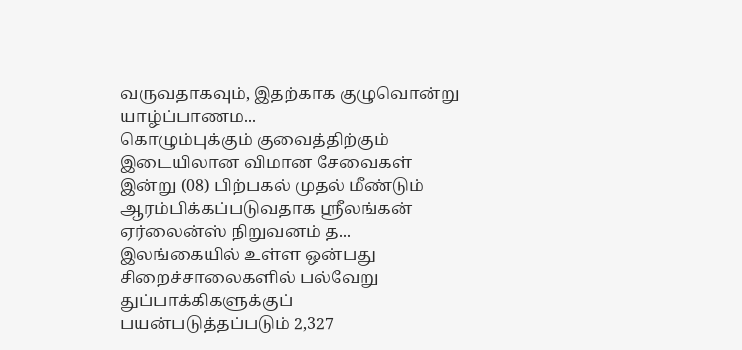வருவதாகவும், இதற்காக குழுவொன்று யாழ்ப்பாணம...
கொழும்புக்கும் குவைத்திற்கும் இடையிலான விமான சேவைகள் இன்று (08) பிற்பகல் முதல் மீண்டும் ஆரம்பிக்கப்படுவதாக ஸ்ரீலங்கன் ஏர்லைன்ஸ் நிறுவனம் த...
இலங்கையில் உள்ள ஒன்பது சிறைச்சாலைகளில் பல்வேறு துப்பாக்கிகளுக்குப் பயன்படுத்தப்படும் 2,327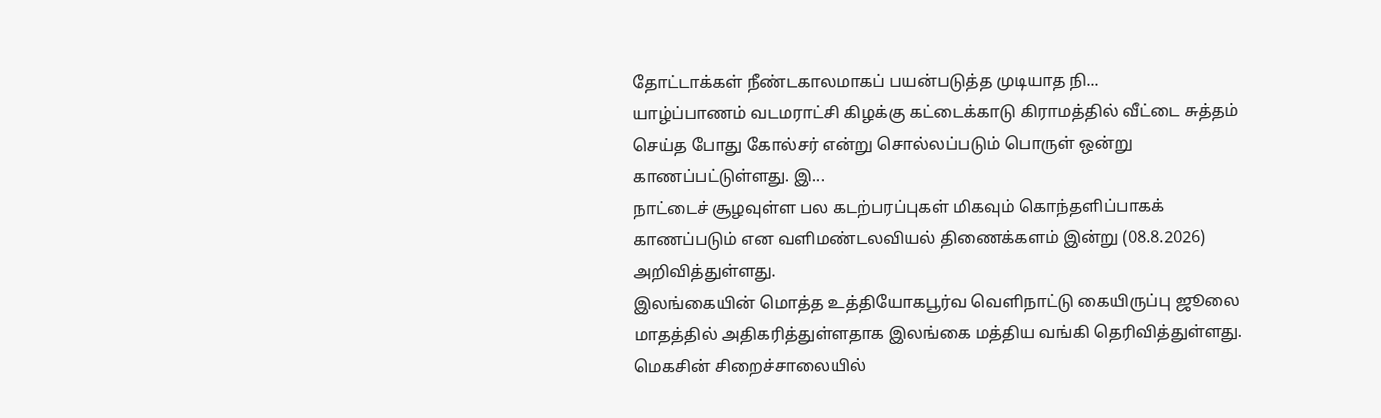தோட்டாக்கள் நீண்டகாலமாகப் பயன்படுத்த முடியாத நி...
யாழ்ப்பாணம் வடமராட்சி கிழக்கு கட்டைக்காடு கிராமத்தில் வீட்டை சுத்தம் செய்த போது கோல்சர் என்று சொல்லப்படும் பொருள் ஒன்று காணப்பட்டுள்ளது. இ...
நாட்டைச் சூழவுள்ள பல கடற்பரப்புகள் மிகவும் கொந்தளிப்பாகக் காணப்படும் என வளிமண்டலவியல் திணைக்களம் இன்று (08.8.2026) அறிவித்துள்ளது.
இலங்கையின் மொத்த உத்தியோகபூர்வ வெளிநாட்டு கையிருப்பு ஜூலை மாதத்தில் அதிகரித்துள்ளதாக இலங்கை மத்திய வங்கி தெரிவித்துள்ளது.
மெகசின் சிறைச்சாலையில்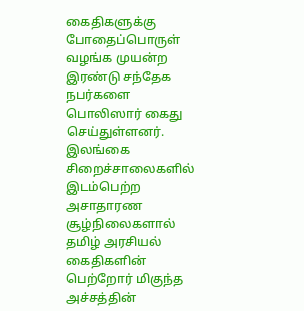கைதிகளுக்கு போதைப்பொருள் வழங்க முயன்ற இரண்டு சந்தேக நபர்களை பொலிஸார் கைது செய்துள்ளனர்.
இலங்கை சிறைச்சாலைகளில் இடம்பெற்ற அசாதாரண சூழ்நிலைகளால் தமிழ் அரசியல் கைதிகளின் பெற்றோர் மிகுந்த அச்சத்தின்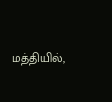மத்தியில்,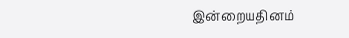இன்றையதினம்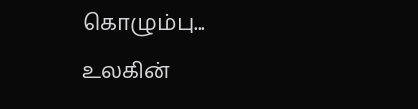கொழும்பு...
உலகின்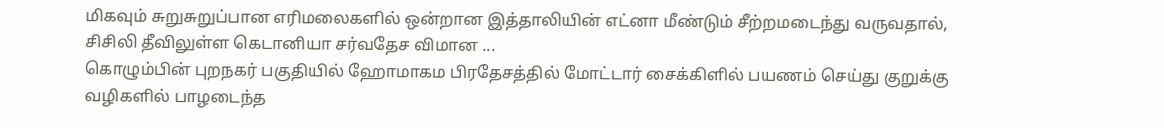மிகவும் சுறுசுறுப்பான எரிமலைகளில் ஒன்றான இத்தாலியின் எட்னா மீண்டும் சீற்றமடைந்து வருவதால், சிசிலி தீவிலுள்ள கெடானியா சர்வதேச விமான ...
கொழும்பின் புறநகர் பகுதியில் ஹோமாகம பிரதேசத்தில் மோட்டார் சைக்கிளில் பயணம் செய்து குறுக்கு வழிகளில் பாழடைந்த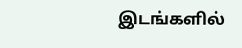இடங்களில்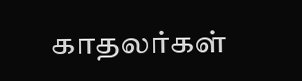காதலர்கள்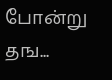போன்று தங...